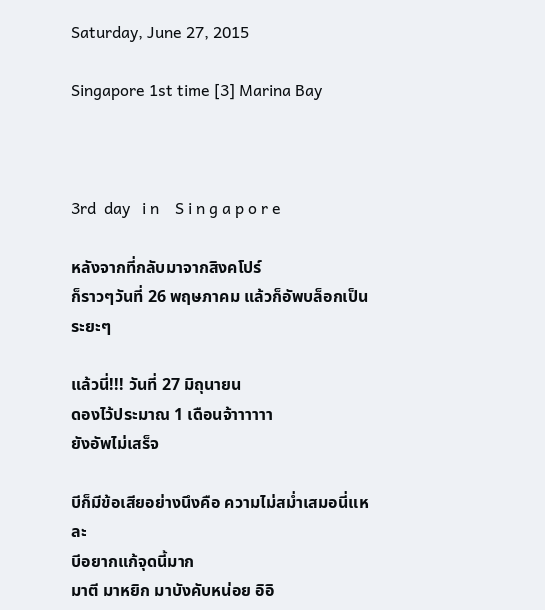Saturday, June 27, 2015

Singapore 1st time [3] Marina Bay



3rd  day   i n    S i n g a p o r e

หลังจากที่กลับมาจากสิงคโปร์
ก็ราวๆวันที่ 26 พฤษภาคม แล้วก็อัพบล็อกเป็นระยะๆ

แล้วนี่!!! วันที่ 27 มิถุนายน
ดองไว้ประมาณ 1 เดือนจ้าาาาาา
ยังอัพไม่เสร็จ

บีก็มีข้อเสียอย่างนึงคือ ความไม่สม่ำเสมอนี่แหละ
บีอยากแก้จุดนี้มาก
มาตี มาหยิก มาบังคับหน่อย อิอิ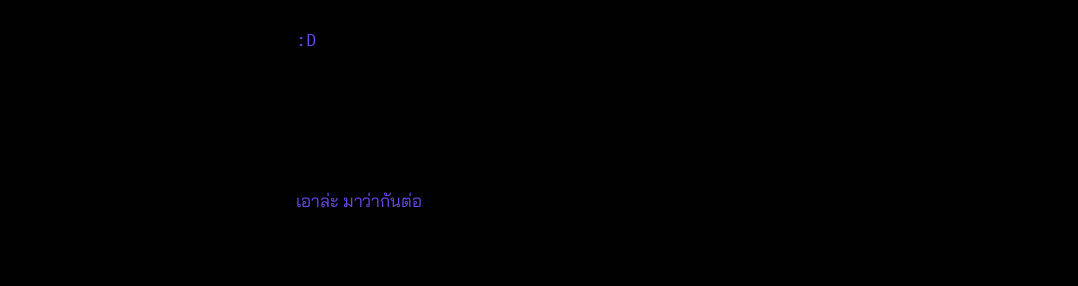:D




เอาล่ะ มาว่ากันต่อ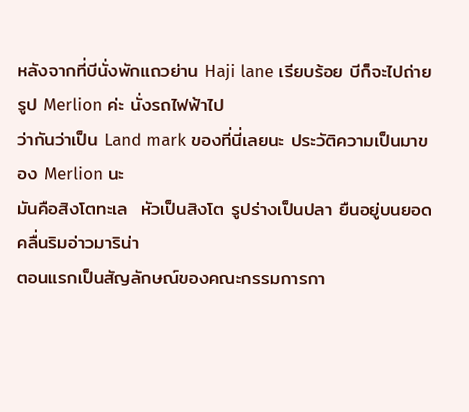หลังจากที่บีนั่งพักแถวย่าน Haji lane เรียบร้อย บีก็จะไปถ่ายรูป Merlion ค่ะ นั่งรถไฟฟ้าไป
ว่ากันว่าเป็น Land mark ของที่นี่เลยนะ ประวัติความเป็นมาของ Merlion นะ
มันคือสิงโตทะเล  หัวเป็นสิงโต รูปร่างเป็นปลา ยืนอยู่บนยอดคลื่นริมอ่าวมาริน่า
ตอนแรกเป็นสัญลักษณ์ของคณะกรรมการกา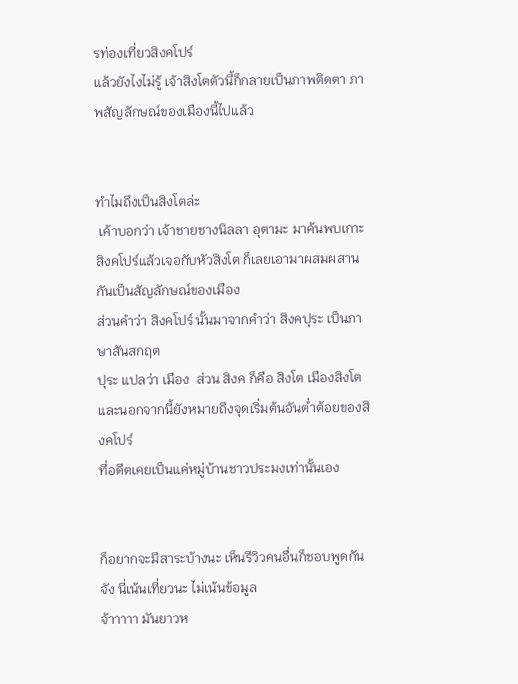รท่องเที่ยวสิงคโปร์
แล้วยังไงไม่รู้ เจ้าสิงโตตัวนี้ก็กลายเป็นภาพติดตา ภาพสัญลักษณ์ของเมืองนี้ไปแล้ว


ทำไมถึงเป็นสิงโตล่ะ
 เค้าบอกว่า เจ้าชายชางนิลลา อุตามะ มาค้นพบเกาะสิงคโปร์แล้วเจอกับหัวสิงโต ก็เลยเอามาผสมผสานกันเป็นสัญลักษณ์ของเมือง
ส่วนคำว่า สิงคโปร์ นั้นมาจากคำว่า สิงคปุระ เป็นภาษาสันสกฤต
ปุระ แปลว่า เมือง  ส่วน สิงค ก็คือ สิงโต เมืองสิงโต
และนอกจากนี้ยังหมายถึงจุดเริ่มต้นอันต่ำต้อยของสิงคโปร์
ที่อดีตเคยเป็นแค่หมู่บ้านชาวประมงเท่านั้นเอง


ก็อยากจะมีสาระบ้างนะ เห็นรีวิวคนอื่นก็ชอบพูดกันจัง นี่เน้นเที่ยวนะ ไม่เน้นข้อมูล
จ้าาาาา มันยาวห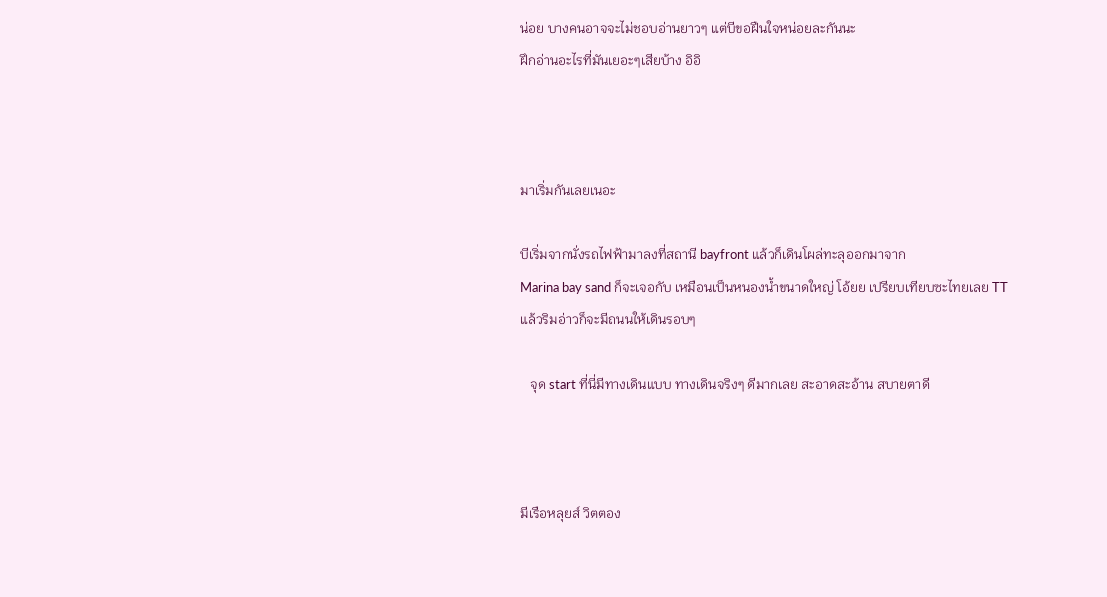น่อย บางคนอาจจะไม่ชอบอ่านยาวๆ แต่บีขอฝืนใจหน่อยละกันนะ
ฝึกอ่านอะไรที่มันเยอะๆเสียบ้าง อิอิ



มาเริ่มกันเลยเนอะ

บีเริ่มจากนั่งรถไฟฟ้ามาลงที่สถานี bayfront แล้วก็เดินโผล่ทะลุออกมาจาก
Marina bay sand ก็จะเจอกับ เหมือนเป็นหนองน้ำขนาดใหญ่ โอ้ยย เปรียบเทียบซะไทยเลย TT
แล้วริมอ่าวก็จะมีถนนให้เดินรอบๆ

   จุด start ที่นี่มีทางเดินแบบ ทางเดินจริงๆ ดีมากเลย สะอาดสะอ้าน สบายตาดี



มีเรือหลุยส์ วิตตอง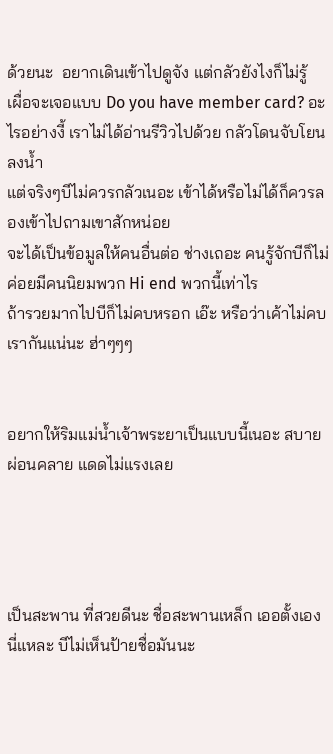ด้วยนะ  อยากเดินเข้าไปดูจัง แต่กลัวยังไงก็ไม่รู้
เผื่อจะเจอแบบ Do you have member card? อะไรอย่างงี้ เราไม่ได้อ่านรีวิวไปด้วย กลัวโดนจับโยนลงน้ำ
แต่จริงๆบีไม่ควรกลัวเนอะ เข้าได้หรือไม่ได้ก็ควรลองเข้าไปถามเขาสักหน่อย
จะได้เป็นข้อมูลให้คนอื่นต่อ ช่างเถอะ คนรู้จักบีก็ไม่ค่อยมีคนนิยมพวก Hi end พวกนี้เท่าไร
ถ้ารวยมากไปบีก็ไม่คบหรอก เอ๊ะ หรือว่าเค้าไม่คบเรากันแน่นะ ฮ่าๆๆๆ


อยากให้ริมแม่น้ำเจ้าพระยาเป็นแบบนี้เนอะ สบาย ผ่อนคลาย แดดไม่แรงเลย




เป็นสะพาน ที่สวยดีนะ ชื่อสะพานเหล็ก เออตั้งเองนี่แหละ บีไม่เห็นป้ายชื่อมันนะ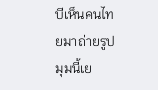บีเห็นคนไทยมาถ่ายรูปมุมนี้เย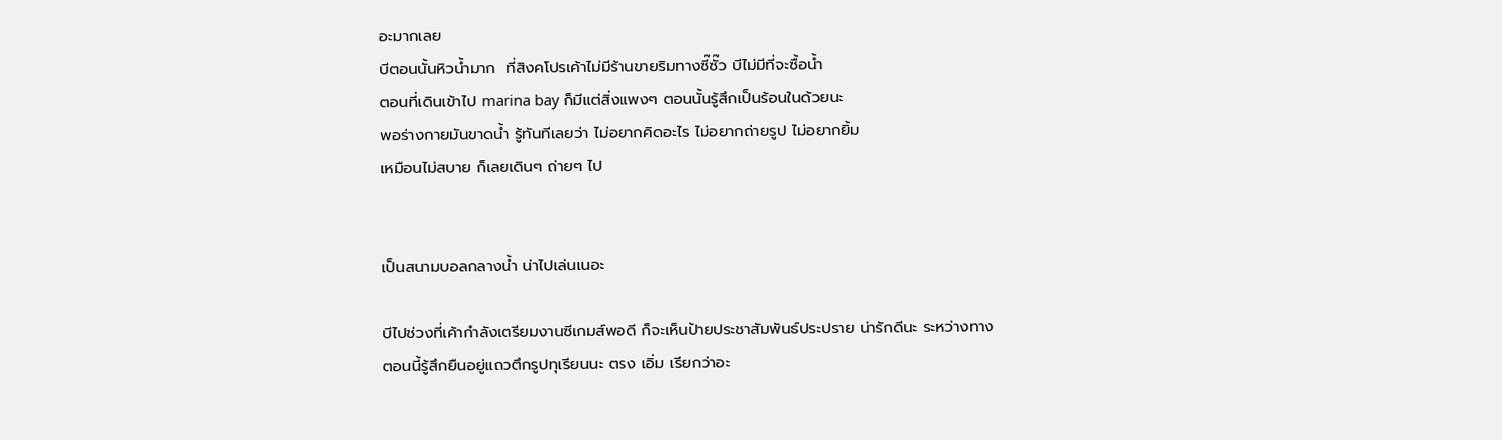อะมากเลย
บีตอนนั้นหิวน้ำมาก  ที่สิงคโปรเค้าไม่มีร้านขายริมทางซี๊ซั๊ว บีไม่มีที่จะซื้อน้ำ
ตอนที่เดินเข้าไป marina bay ก็มีแต่สิ่งแพงๆ ตอนนั้นรู้สึกเป็นร้อนในด้วยนะ
พอร่างกายมันขาดน้ำ รู้ทันทีเลยว่า ไม่อยากคิดอะไร ไม่อยากถ่ายรูป ไม่อยากยิ้ม
เหมือนไม่สบาย ก็เลยเดินๆ ถ่ายๆ ไป


เป็นสนามบอลกลางน้ำ น่าไปเล่นเนอะ

บีไปช่วงที่เค้ากำลังเตรียมงานซีเกมส์พอดี ก็จะเห็นป้ายประชาสัมพันธ์ประปราย น่ารักดีนะ ระหว่างทาง
ตอนนี้รู้สึกยืนอยู่แถวตึกรูปทุเรียนนะ ตรง เอิ่ม เรียกว่าอะ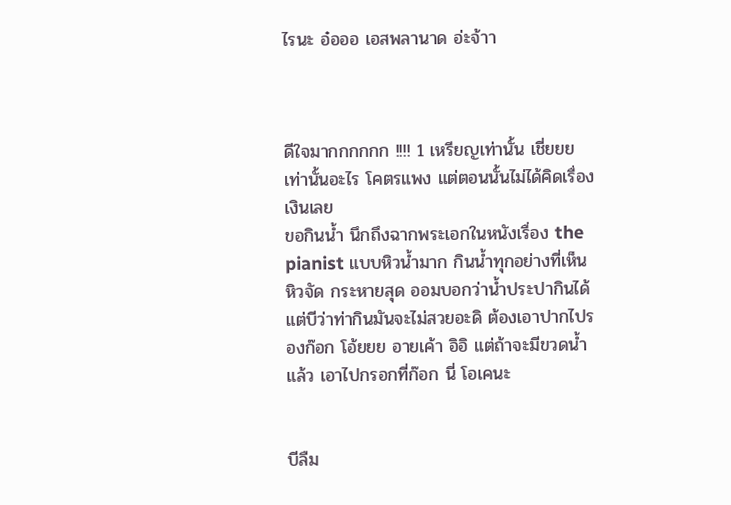ไรนะ อ๋อออ เอสพลานาด อ่ะจ้าา



ดีใจมากกกกกก !!!! 1 เหรียญเท่านั้น เชี่ยยย เท่านั้นอะไร โคตรแพง แต่ตอนนั้นไม่ได้คิดเรื่องเงินเลย
ขอกินน้ำ นึกถึงฉากพระเอกในหนังเรื่อง the pianist แบบหิวน้ำมาก กินน้ำทุกอย่างที่เห็น หิวจัด กระหายสุด ออมบอกว่าน้ำประปากินได้ แต่บีว่าท่ากินมันจะไม่สวยอะดิ ต้องเอาปากไปรองก๊อก โอ้ยยย อายเค้า อิอิ แต่ถ้าจะมีขวดน้ำแล้ว เอาไปกรอกที่ก๊อก นี่ โอเคนะ


บีลืม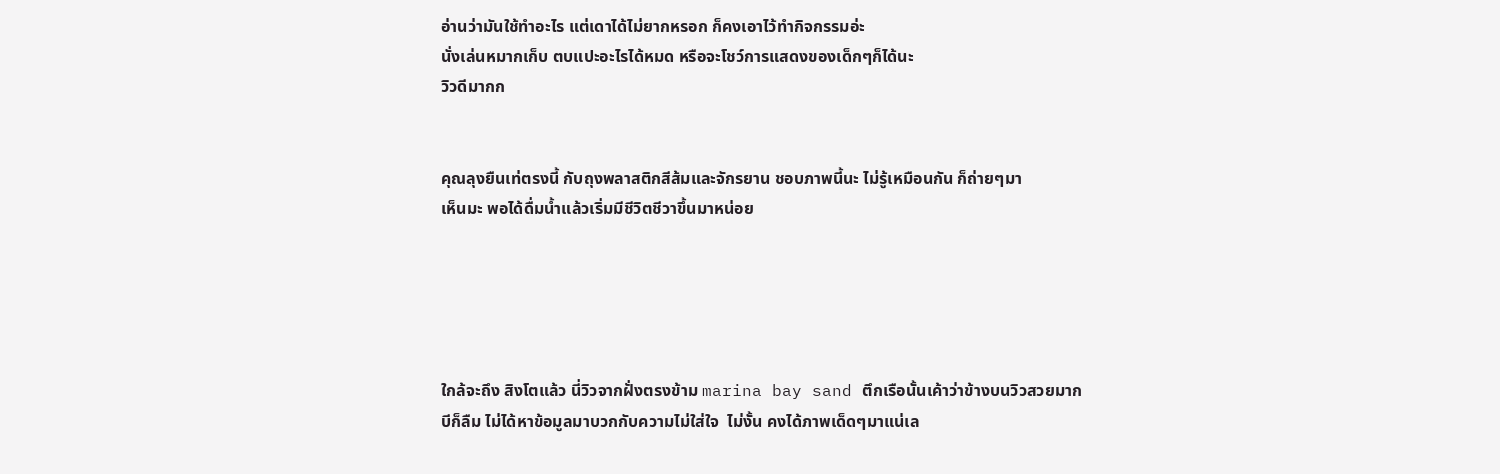อ่านว่ามันใช้ทำอะไร แต่เดาได้ไม่ยากหรอก ก็คงเอาไว้ทำกิจกรรมอ่ะ
นั่งเล่นหมากเก็บ ตบแปะอะไรได้หมด หรือจะโชว์การแสดงของเด็กๆก็ได้นะ
วิวดีมากก


คุณลุงยืนเท่ตรงนี้ กับถุงพลาสติกสีส้มและจักรยาน ชอบภาพนี้นะ ไม่รู้เหมือนกัน ก็ถ่ายๆมา
เห็นมะ พอได้ดื่มน้ำแล้วเริ่มมีชีวิตชีวาขึ้นมาหน่อย





ใกล้จะถึง สิงโตแล้ว นี่วิวจากฝั่งตรงข้าม marina bay sand ตึกเรือนั้นเค้าว่าข้างบนวิวสวยมาก
บีก็ลืม ไม่ได้หาข้อมูลมาบวกกับความไม่ใส่ใจ  ไม่งั้น คงได้ภาพเด็ดๆมาแน่เล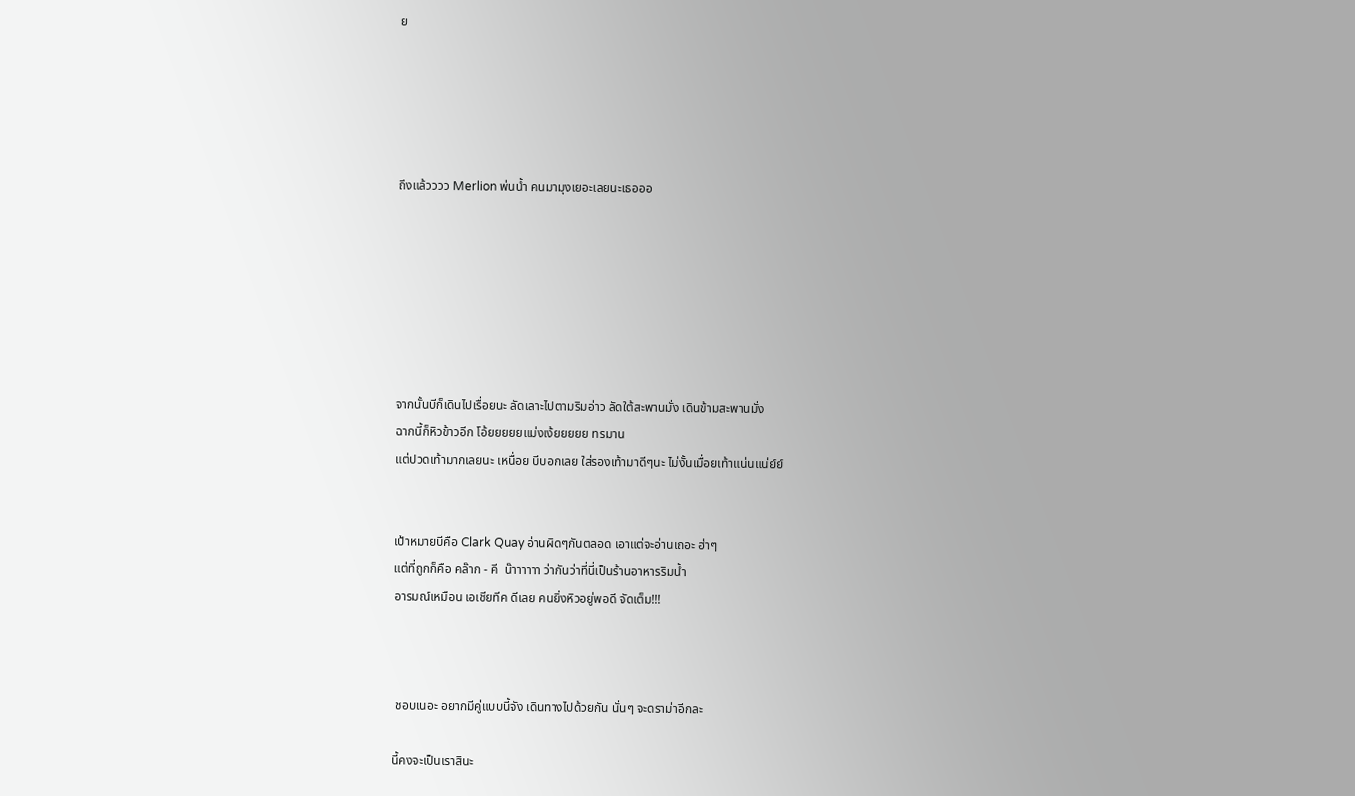ย





ถึงแล้วววว Merlion พ่นน้ำ คนมามุงเยอะเลยนะเธอออ







จากนั้นบีก็เดินไปเรื่อยนะ ลัดเลาะไปตามริมอ่าว ลัดใต้สะพานมั่ง เดินข้ามสะพานมั่ง
ฉากนี้ก็หิวข้าวอีก โอ้ยยยยยแม่งเง้ยยยยย ทรมาน
แต่ปวดเท้ามากเลยนะ เหนื่อย บีบอกเลย ใส่รองเท้ามาดีๆนะ ไม่งั้นเมื่อยเท้าแน่นแน่ย์ย์


เป้าหมายบีคือ Clark Quay อ่านผิดๆกันตลอด เอาแต่จะอ่านเถอะ ฮ่าๆ
แต่ที่ถูกก็คือ คล๊าก - คี  น๊าาาาาา ว่ากันว่าที่นี่เป็นร้านอาหารริมน้ำ
อารมณ์เหมือน เอเชียทีค ดีเลย คนยิ่งหิวอยู่พอดี จัดเต็ม!!!



 ชอบเนอะ อยากมีคู่แบบนี้จัง เดินทางไปด้วยกัน นั่นๆ จะดราม่าอีกละ

นี้คงจะเป็นเราสินะ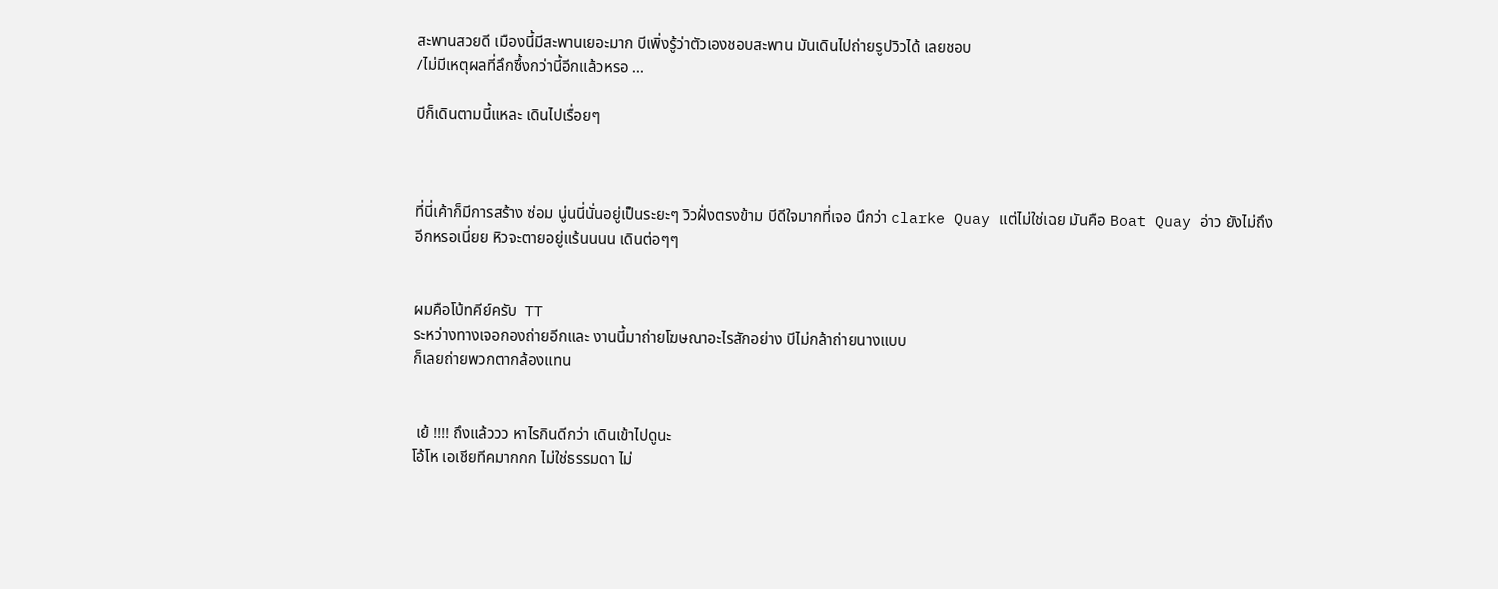สะพานสวยดี เมืองนี้มีสะพานเยอะมาก บีเพิ่งรู้ว่าตัวเองชอบสะพาน มันเดินไปถ่ายรูปวิวได้ เลยชอบ
/ไม่มีเหตุผลที่ลึกซึ้งกว่านี้อีกแล้วหรอ ...

บีก็เดินตามนี้แหละ เดินไปเรื่อยๆ



ที่นี่เค้าก็มีการสร้าง ซ่อม นู่นนี่นั่นอยู่เป็นระยะๆ วิวฝั่งตรงข้าม บีดีใจมากที่เจอ นึกว่า clarke Quay แต่ไม่ใช่เฉย มันคือ Boat Quay อ่าว ยังไม่ถึงอีกหรอเนี่ยย หิวจะตายอยู่แร้นนนน เดินต่อๆๆ


ผมคือโบ้ทคีย์ครับ  TT
ระหว่างทางเจอกองถ่ายอีกและ งานนี้มาถ่ายโฆษณาอะไรสักอย่าง บีไม่กล้าถ่ายนางแบบ
ก็เลยถ่ายพวกตากล้องแทน


 เย้ !!!! ถึงแล้ววว หาไรกินดีกว่า เดินเข้าไปดูนะ
โอ้โห เอเชียทีคมากกก ไม่ใช่ธรรมดา ไม่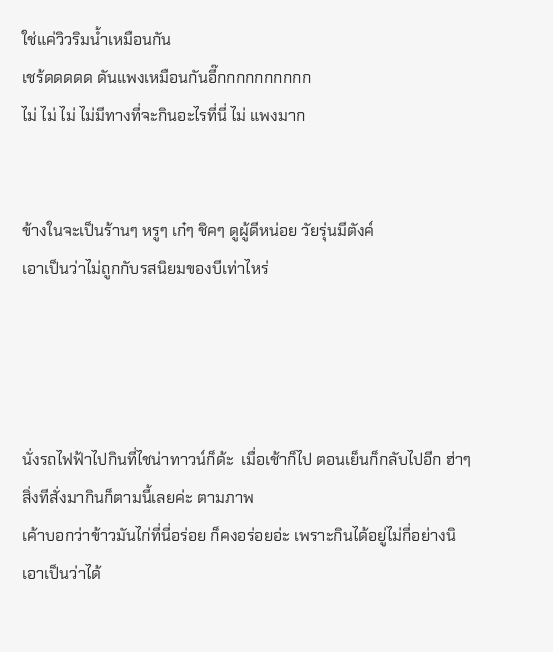ใช่แค่วิวริมน้ำเหมือนกัน
เชร้ดดดดด ดันแพงเหมือนกันอี๊กกกกกกกกกก
ไม่ ไม่ ไม่ ไม่มีทางที่จะกินอะไรที่นี่ ไม่ แพงมาก


ข้างในจะเป็นร้านๆ หรูๆ เก๋ๆ ชิคๆ ดูผู้ดีหน่อย วัยรุ่นมีตังค์
เอาเป็นว่าไม่ถูกกับรสนิยมของบีเท่าไหร่




นั่งรถไฟฟ้าไปกินที่ไชน่าทาวน์ก็ด้ะ  เมื่อเช้าก็ไป ตอนเย็นก็กลับไปอีก ฮ่าๆ
สิ่งทีสั่งมากินก็ตามนี้เลยค่ะ ตามภาพ
เค้าบอกว่าข้าวมันไก่ที่นี่อร่อย ก็คงอร่อยอ่ะ เพราะกินได้อยู่ไม่กี่อย่างนิ
เอาเป็นว่าได้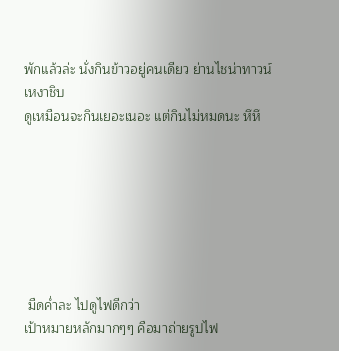พักแล้วล่ะ นั่งกินข้าวอยู่คนเดียว ย่านไชน่าทาวน์ เหงาชิบ
ดูเหมือนจะกินเยอะเนอะ แต่กินไม่หมดนะ หึหึ







 มืดค่ำละ ไปดูไฟดีกว่า
เป้าหมายหลักมากๆๆ คือมาถ่ายรูปไฟ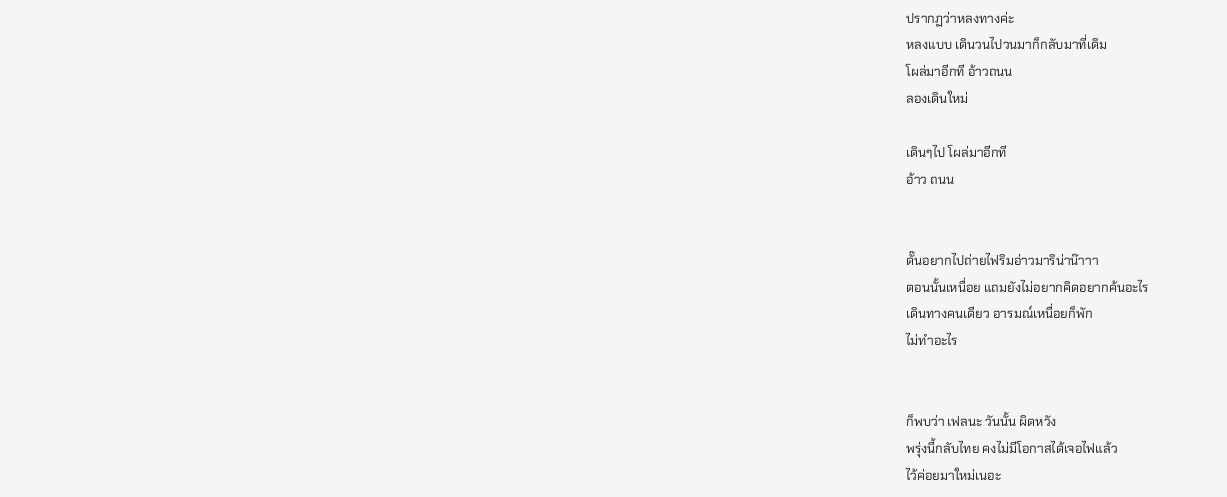ปรากฏว่าหลงทางค่ะ
หลงแบบ เดินวนไปวนมาก็กลับมาที่เดิม
โผล่มาอีกที อ้าวถนน
ลองเดินใหม่

เดินๆไป โผล่มาอีกที
อ้าว ถนน


ดั๊นอยากไปถ่ายไฟริมอ่าวมาริน่าน๊าาา
ตอนนั้นเหนื่อย แถมยังไม่อยากคิดอยากค้นอะไร
เดินทางคนเดียว อารมณ์เหนื่อยก็พัก
ไม่ทำอะไร


ก็พบว่า เฟลนะ วันนั้น ผิดหวัง
พรุ่งนี้กลับไทย คงไม่มีโอกาสได้เจอไฟแล้ว
ไว้ค่อยมาใหม่เนอะ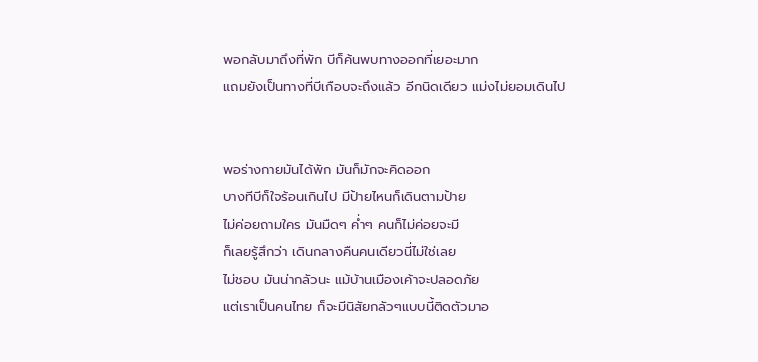พอกลับมาถึงที่พัก บีก็ค้นพบทางออกที่เยอะมาก
แถมยังเป็นทางที่บีเกือบจะถึงแล้ว อีกนิดเดียว แม่งไม่ยอมเดินไป


พอร่างกายมันได้พัก มันก็มักจะคิดออก
บางทีบีก็ใจร้อนเกินไป มีป้ายไหนก็เดินตามป้าย
ไม่ค่อยถามใคร มันมืดๆ ค่ำๆ คนก็ไม่ค่อยจะมี
ก็เลยรู้สึกว่า เดินกลางคืนคนเดียวนี่ไม่ใช่เลย
ไม่ชอบ มันน่ากลัวนะ แม้บ้านเมืองเค้าจะปลอดภัย
แต่เราเป็นคนไทย ก็จะมีนิสัยกลัวๆแบบนี้ติดตัวมาอ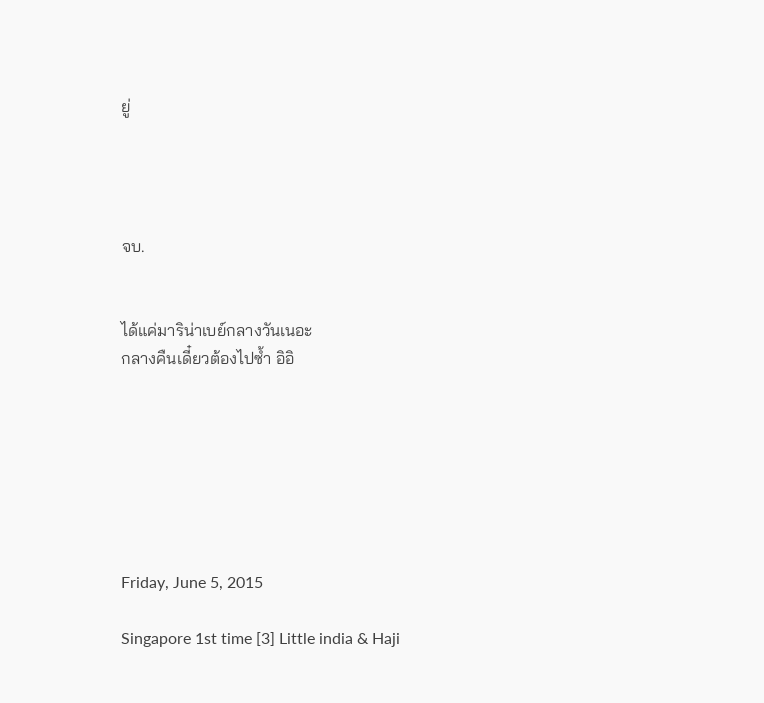ยู่




จบ.


ได้แค่มาริน่าเบย์กลางวันเนอะ
กลางคืนเดี๋ยวต้องไปซ้ำ อิอิ







Friday, June 5, 2015

Singapore 1st time [3] Little india & Haji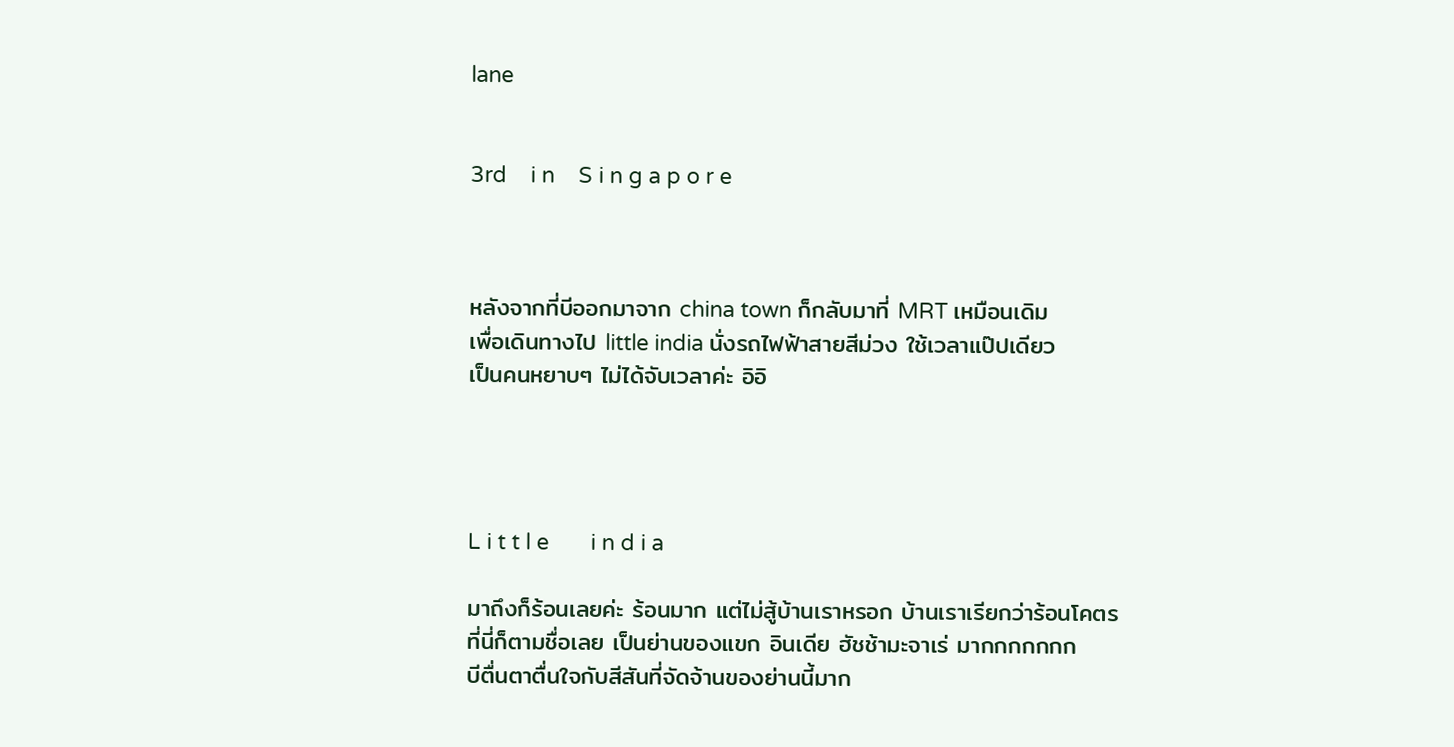lane


3rd    i n    S i n g a p o r e



หลังจากที่บีออกมาจาก china town ก็กลับมาที่ MRT เหมือนเดิม
เพื่อเดินทางไป little india นั่งรถไฟฟ้าสายสีม่วง ใช้เวลาแป๊ปเดียว
เป็นคนหยาบๆ ไม่ได้จับเวลาค่ะ อิอิ




L i t t l e       i n d i a

มาถึงก็ร้อนเลยค่ะ ร้อนมาก แต่ไม่สู้บ้านเราหรอก บ้านเราเรียกว่าร้อนโคตร
ที่นี่ก็ตามชื่อเลย เป็นย่านของแขก อินเดีย ฮัชช้ามะจาเร่ มากกกกกกก
บีตื่นตาตื่นใจกับสีสันที่จัดจ้านของย่านนี้มาก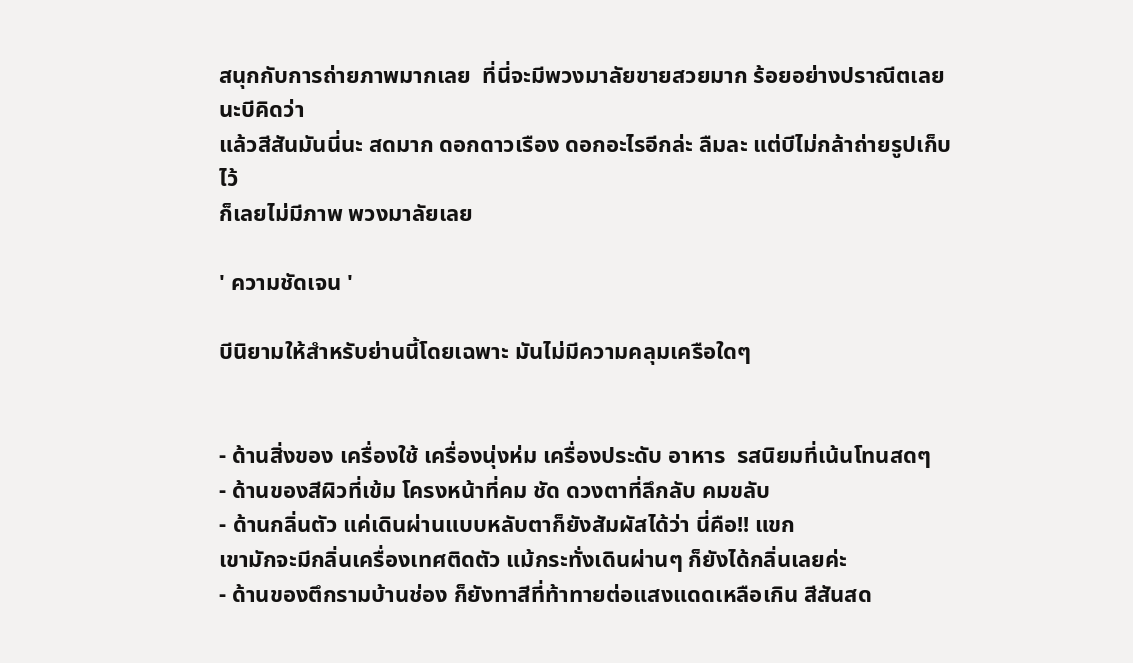สนุกกับการถ่ายภาพมากเลย  ที่นี่จะมีพวงมาลัยขายสวยมาก ร้อยอย่างปราณีตเลยนะบีคิดว่า
แล้วสีสันมันนี่นะ สดมาก ดอกดาวเรือง ดอกอะไรอีกล่ะ ลืมละ แต่บีไม่กล้าถ่ายรูปเก็บไว้
ก็เลยไม่มีภาพ พวงมาลัยเลย

' ความชัดเจน '

บีนิยามให้สำหรับย่านนี้โดยเฉพาะ มันไม่มีความคลุมเครือใดๆ


- ด้านสิ่งของ เครื่องใช้ เครื่องนุ่งห่ม เครื่องประดับ อาหาร  รสนิยมที่เน้นโทนสดๆ
- ด้านของสีผิวที่เข้ม โครงหน้าที่คม ชัด ดวงตาที่ลึกลับ คมขลับ
- ด้านกลิ่นตัว แค่เดินผ่านแบบหลับตาก็ยังสัมผัสได้ว่า นี่คือ!! แขก
เขามักจะมีกลิ่นเครื่องเทศติดตัว แม้กระทั่งเดินผ่านๆ ก็ยังได้กลิ่นเลยค่ะ
- ด้านของตึกรามบ้านช่อง ก็ยังทาสีที่ท้าทายต่อแสงแดดเหลือเกิน สีสันสด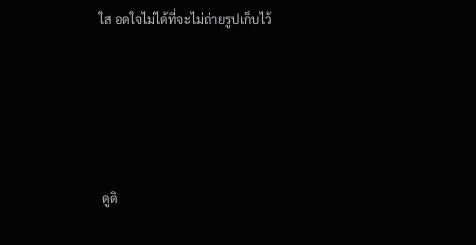ใส อดใจไม่ได้ที่จะไม่ถ่ายรูปเก็บไว้






 ดูดิ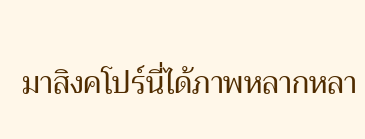มาสิงคโปร์นี่ได้ภาพหลากหลา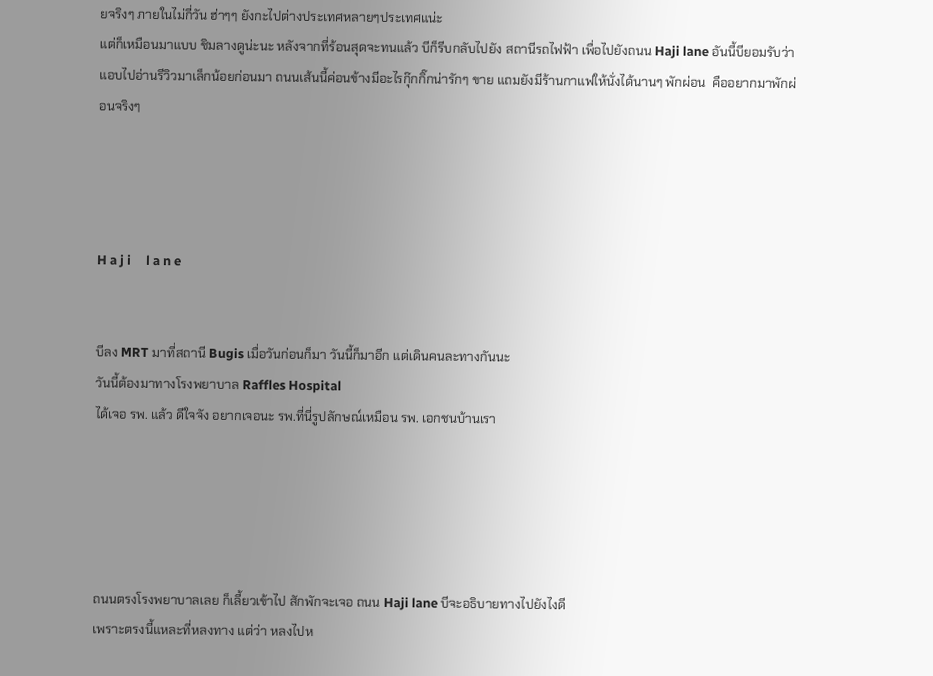ยจริงๆ ภายในไม่กี่วัน ฮ่าๆๆ ยังกะไปต่างประเทศหลายๆประเทศแน่ะ
แต่ก็เหมือนมาแบบ ชิมลางดูน่ะนะ หลังจากที่ร้อนสุดจะทนแล้ว บีก็รีบกลับไปยัง สถานีรถไฟฟ้า เพื่อไปยังถนน Haji lane อันนี้บียอมรับว่าแอบไปอ่านรีวิวมาเล็กน้อยก่อนมา ถนนเส้นนี้ค่อนข้างมีอะไรกุ๊กกิ๊กน่ารักๆ ขาย แถมยังมีร้านกาแฟให้นั่งได้นานๆ พักผ่อน  คืออยากมาพักผ่อนจริงๆ




H a j i     l a n e


บีลง MRT มาที่สถานี Bugis เมื่อวันก่อนก็มา วันนี้ก็มาอีก แต่เดินคนละทางกันนะ
วันนี้ต้องมาทางโรงพยาบาล Raffles Hospital
ได้เจอ รพ. แล้ว ดีใจจัง อยากเจอนะ รพ.ที่นี่รูปลักษณ์เหมือน รพ. เอกชนบ้านเรา





ถนนตรงโรงพยาบาลเลย ก็เลี้ยวเข้าไป สักพักจะเจอ ถนน Haji lane บีจะอธิบายทางไปยังไงดี
เพราะตรงนี้แหละที่หลงทาง แต่ว่า หลงไปห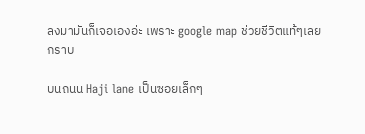ลงมามันก็เจอเองอ่ะ เพราะ google map ช่วยชีวิตแท้ๆเลย
กราบ

บนถนน Haji lane เป็นซอยเล็กๆ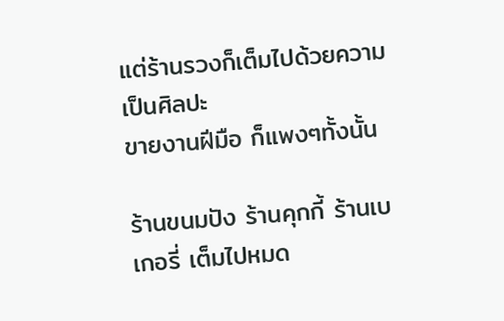แต่ร้านรวงก็เต็มไปด้วยความเป็นศิลปะ
ขายงานฝีมือ ก็แพงๆทั้งนั้น

ร้านขนมปัง ร้านคุกกี้ ร้านเบเกอรี่ เต็มไปหมด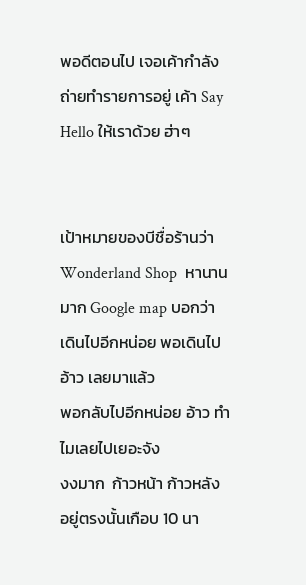พอดีตอนไป เจอเค้ากำลังถ่ายทำรายการอยู่ เค้า Say Hello ให้เราด้วย ฮ่าๆ


เป้าหมายของบีชื่อร้านว่า  Wonderland Shop  หานานมาก Google map บอกว่า
เดินไปอีกหน่อย พอเดินไป อ้าว เลยมาแล้ว
พอกลับไปอีกหน่อย อ้าว ทำไมเลยไปเยอะจัง
งงมาก  ก้าวหน้า ก้าวหลัง อยู่ตรงนั้นเกือบ 10 นา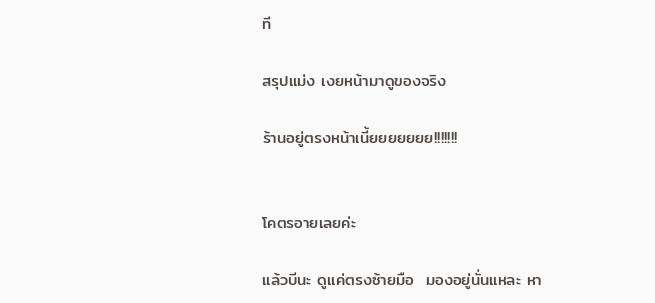ที

สรุปแม่ง เงยหน้ามาดูของจริง

ร้านอยู่ตรงหน้าเนี้ยยยยยยย!!!!!!!


โคตรอายเลยค่ะ

แล้วบีนะ ดูแค่ตรงซ้ายมือ  มองอยู่นั่นแหละ หา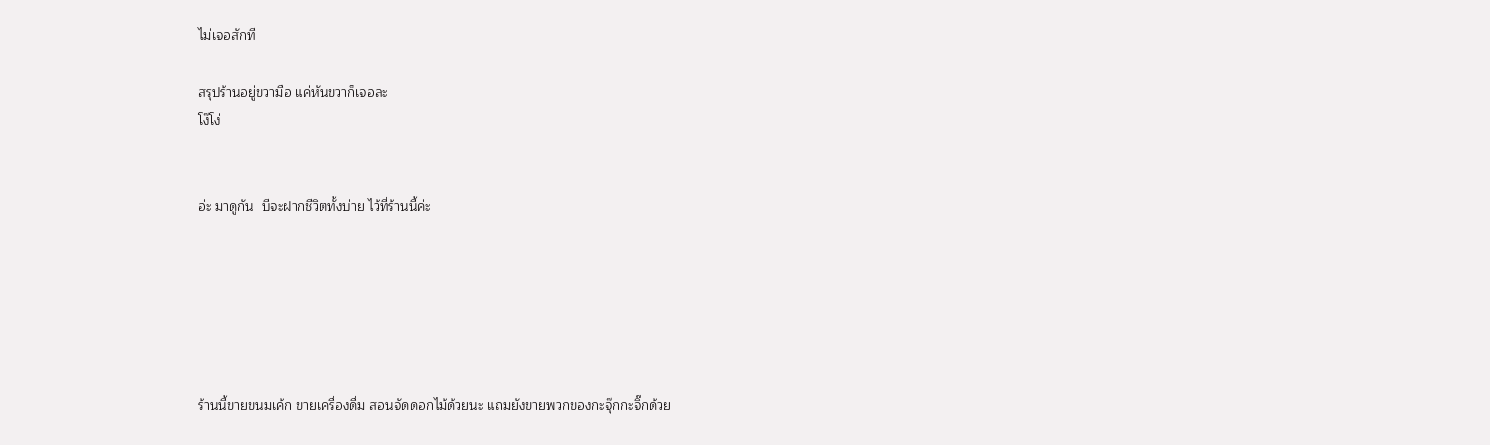ไม่เจอสักที

สรุปร้านอยู่ขวามือ แค่หันขวาก็เจอละ
โง๊โง่


อ่ะ มาดูกัน  บีจะฝากชีวิตทั้งบ่าย ไว้ที่ร้านนี้ค่ะ






ร้านนี้ขายขนมเค้ก ขายเครื่องดื่ม สอนจัดดอกไม้ด้วยนะ แถมยังขายพวกของกะจุ๊กกะจิ๊กด้วย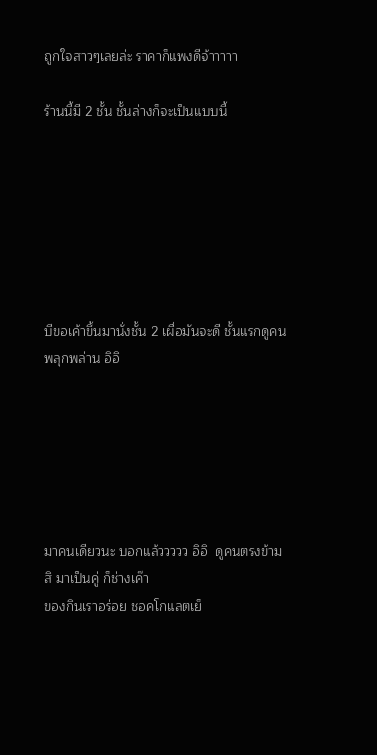ถูกใจสาวๆเลยล่ะ ราคาก็แพงดีจ้าาาาา

ร้านนี้มี 2 ชั้น ชั้นล่างก็จะเป็นแบบนี้







บีขอเค้าขึ้นมานั่งชั้น 2 เผื่อมันจะดี ชั้นแรกดูคนพลุกพล่าน อิอิ






มาคนเดียวนะ บอกแล้ววววว อิอิ  ดูคนตรงข้ามสิ มาเป็นคู่ ก็ช่างเค๊า
ของกินเราอร่อย ชอคโกแลตเย็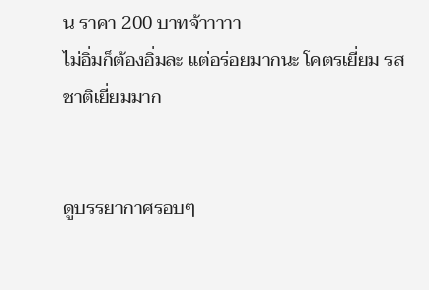น ราคา 200 บาทจ้าาาาา
ไม่อิ่มก็ต้องอิ่มละ แต่อร่อยมากนะ โคตรเยี่ยม รสชาติเยี่ยมมาก


ดูบรรยากาศรอบๆ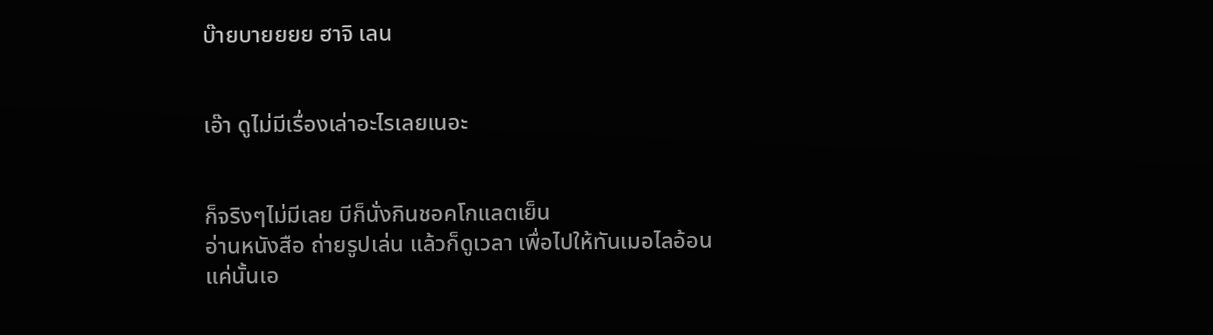บ๊ายบายยยย ฮาจิ เลน


เอ๊า ดูไม่มีเรื่องเล่าอะไรเลยเนอะ


ก็จริงๆไม่มีเลย บีก็นั่งกินชอคโกแลตเย็น
อ่านหนังสือ ถ่ายรูปเล่น แล้วก็ดูเวลา เพื่อไปให้ทันเมอไลอ้อน
แค่นั้นเอ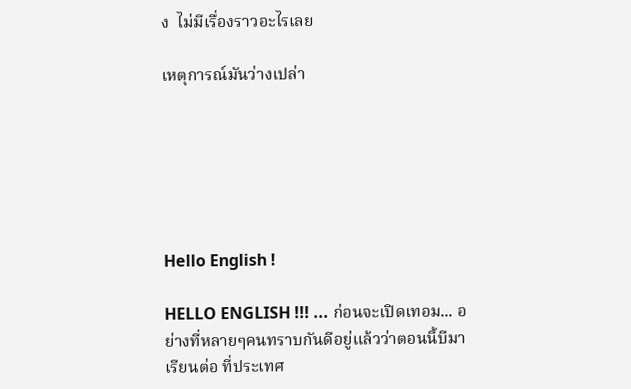ง  ไม่มีเรื่องราวอะไรเลย

เหตุการณ์มันว่างเปล่า






Hello English !

HELLO ENGLISH !!! ... ก่อนจะเปิดเทอม... อย่างที่หลายๆคนทราบกันดีอยู่แล้วว่าตอนนี้บีมาเรียนต่อ ที่ประเทศ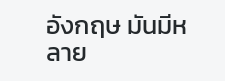อังกฤษ มันมีหลาย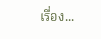เรื่อง...